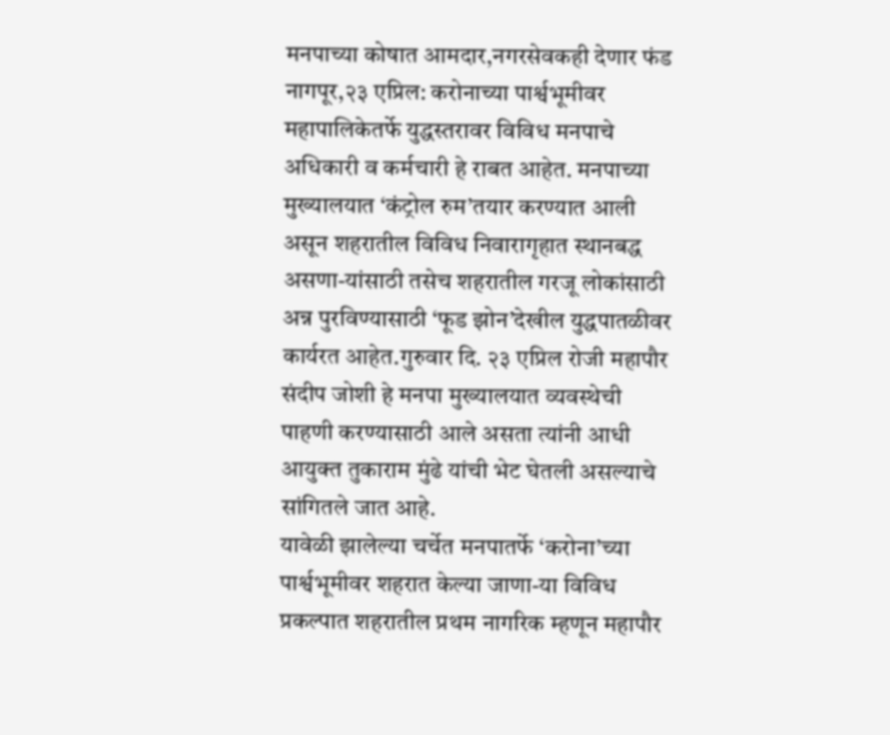मनपाच्या कोषात आमदार,नगरसेवकही देणार फंड
नागपूर,२३ एप्रिल: करोनाच्या पार्श्वभूमीवर महापालिकेतर्फे युद्धस्तरावर विविध मनपाचे अधिकारी व कर्मचारी हे राबत आहेत. मनपाच्या मुख्यालयात ‘कंट्रोल रुम’तयार करण्यात आली असून शहरातील विविध निवारागृहात स्थानबद्ध असणा-यांसाठी तसेच शहरातील गरजू लोकांसाठी अन्न पुरविण्यासाठी ‘फूड झोन’देखील युद्धपातळीवर कार्यरत आहेत.गुरुवार दि. २३ एप्रिल रोजी महापौर संदीप जोशी हे मनपा मुख्यालयात व्यवस्थेची पाहणी करण्यासाठी आले असता त्यांनी आधी आयुक्त तुकाराम मुंढे यांची भेट घेतली असल्याचे सांगितले जात आहे.
यावेळी झालेल्या चर्चेत मनपातर्फे ‘करोना’च्या पार्श्वभूमीवर शहरात केल्या जाणा-या विविध प्रकल्पात शहरातील प्रथम नागरिक म्हणून महापौर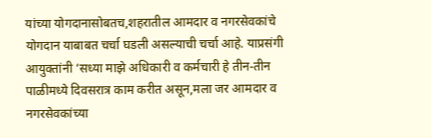यांच्या योगदानासोबतच,शहरातील आमदार व नगरसेवकांचे योगदान याबाबत चर्चा घडली असल्याची चर्चा आहे. याप्रसंगी आयुक्तांनी ‘सध्या माझे अधिकारी व कर्मचारी हे तीन-तीन पाळीमध्ये दिवसरात्र काम करीत असून,मला जर आमदार व नगरसेवकांच्या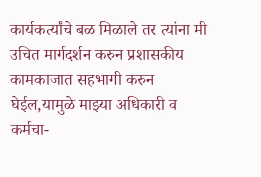कार्यकर्त्यांचे बळ मिळाले तर त्यांना मी उचित मार्गदर्शन करुन प्रशासकीय कामकाजात सहभागी करुन घेईल,यामुळे माझ्या अधिकारी व कर्मचा-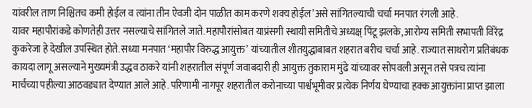यांवरील ताण निश्चितच कमी होईल व त्यांना तीन ऐवजी दोन पाळीत काम करणे शक्य होईल’असे सांगितल्याची चर्चा मनपात रंगली आहे.
यावर महापौरांकडे कोणतेही उत्तर नसल्याचे सांगितले जाते. महापौरांसोबत याप्रंसगी स्थायी समितीचे अध्यक्ष् पिंटू झलके, आरोग्य समिती सभापती विरेंद्र कुकरेजा हे देखील उपस्थित होते. सध्या मनपात ‘महापौर विरुद्ध आयुक्त’ यांच्यातील शीतयुद्धाबाबत शहरात बरीच चर्चा आहे. राज्यात साथरोग प्रतिबंधक कायदा लागू असल्याने मुख्यमंत्री उद्धव ठाकरे यांनी शहरातील संपूर्ण जवाबदारी ही आयुक्त तुकाराम मुंढे यांच्यावर सोपवली असून तसे पत्रच त्यांना मार्चच्या पहील्या आठवड्यात देण्यात आले आहे. परिणामी नागपूर शहरातील करोनाच्या पार्श्वभूमीवर प्रत्येक निर्णय घेण्याचा हक्क आयुक्तांना प्राप्त झाला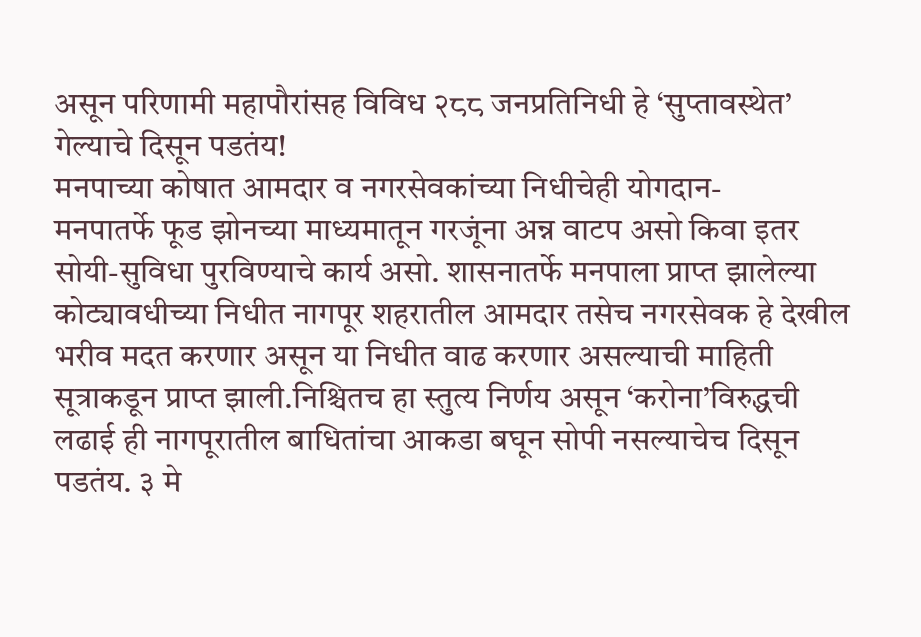असून परिणामी महापौरांसह विविध २८८ जनप्रतिनिधी हे ‘सुप्तावस्थेत’ गेल्याचे दिसून पडतंय!
मनपाच्या कोषात आमदार व नगरसेवकांच्या निधीचेही योगदान-
मनपातर्फे फूड झोनच्या माध्यमातून गरजूंना अन्न वाटप असो किवा इतर सोयी-सुविधा पुरविण्याचे कार्य असो. शासनातर्फे मनपाला प्राप्त झालेल्या कोट्यावधीच्या निधीत नागपूर शहरातील आमदार तसेच नगरसेवक हे देखील भरीव मदत करणार असून या निधीत वाढ करणार असल्याची माहिती सूत्राकडून प्राप्त झाली.निश्चितच हा स्तुत्य निर्णय असून ‘करोना’विरुद्धची लढाई ही नागपूरातील बाधितांचा आकडा बघून सोपी नसल्याचेच दिसून पडतंय. ३ मे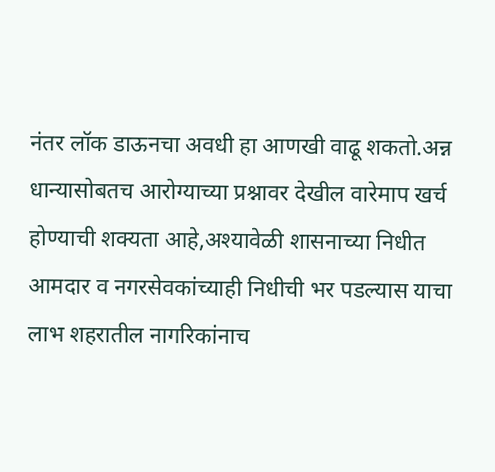नंतर लॉक डाऊनचा अवधी हा आणखी वाढू शकतो.अन्न धान्यासोबतच आरोग्याच्या प्रश्नावर देखील वारेमाप खर्च होण्याची शक्यता आहे,अश्यावेळी शासनाच्या निधीत आमदार व नगरसेवकांच्याही निधीची भर पडल्यास याचा लाभ शहरातील नागरिकांनाच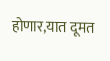होणार,यात दूमत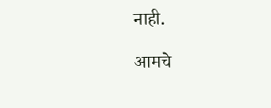नाही.

आमचे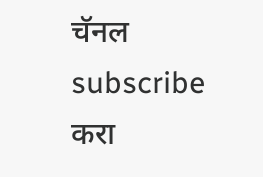चॅनल subscribe करा